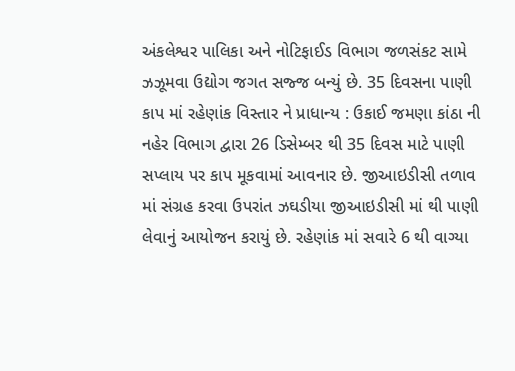અંકલેશ્વર પાલિકા અને નોટિફાઈડ વિભાગ જળસંકટ સામે ઝઝૂમવા ઉદ્યોગ જગત સજ્જ બન્યું છે. 35 દિવસના પાણી કાપ માં રહેણાંક વિસ્તાર ને પ્રાધાન્ય : ઉકાઈ જમણા કાંઠા ની નહેર વિભાગ દ્વારા 26 ડિસેમ્બર થી 35 દિવસ માટે પાણી સપ્લાય પર કાપ મૂકવામાં આવનાર છે. જીઆઇડીસી તળાવ માં સંગ્રહ કરવા ઉપરાંત ઝઘડીયા જીઆઇડીસી માં થી પાણી લેવાનું આયોજન કરાયું છે. રહેણાંક માં સવારે 6 થી વાગ્યા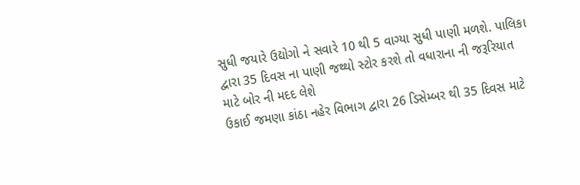સુધી જયારે ઉદ્યોગો ને સવારે 10 થી 5 વાગ્યા સુધી પાણી મળશે. પાલિકા દ્વારા 35 દિવસ ના પાણી જથ્થો સ્ટોર કરશે તો વધારાના ની જરૂરિયાત માટે બોર ની મદદ લેશે
ઉકાઈ જમણા કાંઠા નહેર વિભાગ દ્વારા 26 ડિસેમ્બર થી 35 દિવસ માટે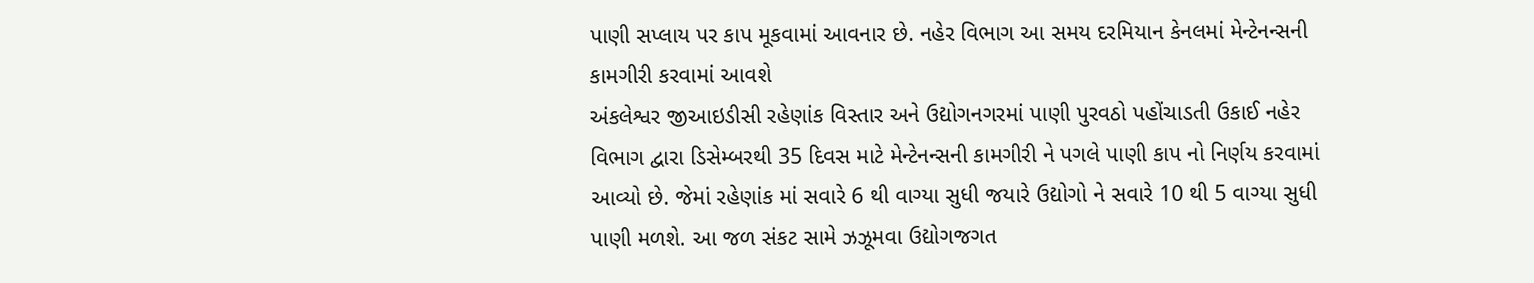પાણી સપ્લાય પર કાપ મૂકવામાં આવનાર છે. નહેર વિભાગ આ સમય દરમિયાન કેનલમાં મેન્ટેનન્સની કામગીરી કરવામાં આવશે
અંકલેશ્વર જીઆઇડીસી રહેણાંક વિસ્તાર અને ઉદ્યોગનગરમાં પાણી પુરવઠો પહોંચાડતી ઉકાઈ નહેર વિભાગ દ્વારા ડિસેમ્બરથી 35 દિવસ માટે મેન્ટેનન્સની કામગીરી ને પગલે પાણી કાપ નો નિર્ણય કરવામાં આવ્યો છે. જેમાં રહેણાંક માં સવારે 6 થી વાગ્યા સુધી જયારે ઉદ્યોગો ને સવારે 10 થી 5 વાગ્યા સુધી પાણી મળશે. આ જળ સંકટ સામે ઝઝૂમવા ઉદ્યોગજગત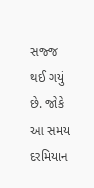સજ્જ થઈ ગયું છે. જોકે આ સમય દરમિયાન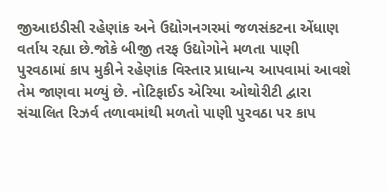જીઆઇડીસી રહેણાંક અને ઉદ્યોગનગરમાં જળસંકટના એંધાણ વર્તાય રહ્યા છે.જોકે બીજી તરફ ઉદ્યોગોને મળતા પાણી પુરવઠામાં કાપ મુકીને રહેણાંક વિસ્તાર પ્રાધાન્ય આપવામાં આવશે તેમ જાણવા મળ્યું છે. નોટિફાઈડ એરિયા ઓથોરીટી દ્વારા સંચાલિત રિઝર્વ તળાવમાંથી મળતો પાણી પુરવઠા પર કાપ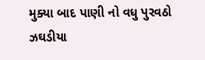મુક્યા બાદ પાણી નો વધુ પુરવઠો ઝઘડીયા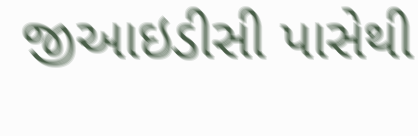જીઆઇડીસી પાસેથી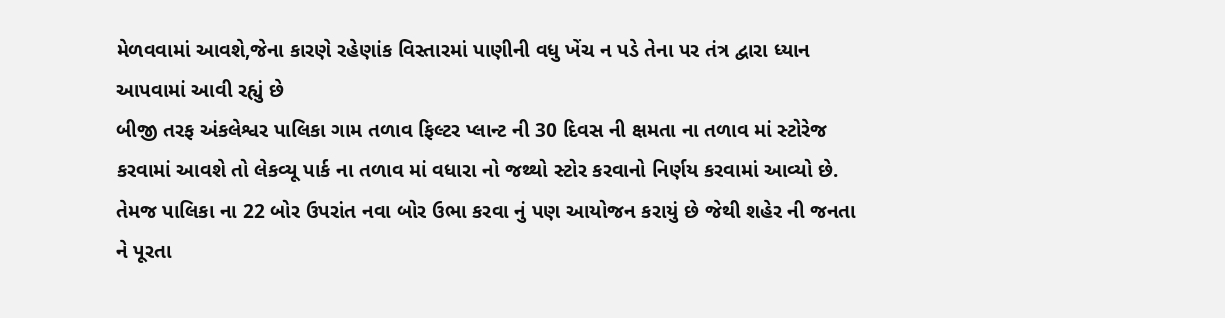મેળવવામાં આવશે,જેના કારણે રહેણાંક વિસ્તારમાં પાણીની વધુ ખેંચ ન પડે તેના પર તંત્ર દ્વારા ધ્યાન આપવામાં આવી રહ્યું છે
બીજી તરફ અંકલેશ્વર પાલિકા ગામ તળાવ ફિલ્ટર પ્લાન્ટ ની 30 દિવસ ની ક્ષમતા ના તળાવ માં સ્ટોરેજ કરવામાં આવશે તો લેકવ્યૂ પાર્ક ના તળાવ માં વધારા નો જથ્થો સ્ટોર કરવાનો નિર્ણય કરવામાં આવ્યો છે. તેમજ પાલિકા ના 22 બોર ઉપરાંત નવા બોર ઉભા કરવા નું પણ આયોજન કરાયું છે જેથી શહેર ની જનતા ને પૂરતા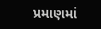પ્રમાણમાં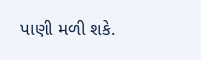પાણી મળી શકે.